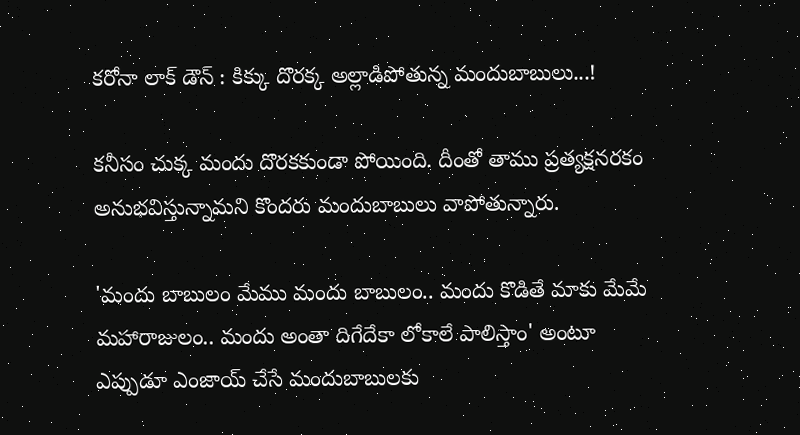కరోనా లాక్ డౌన్ : కిక్కు దొరక్క అల్లాడిపోతున్న మందుబాబులు...!

కనీసం చుక్క మందు దొరకకుండా పోయింది. దీంతో తాము ప్రత్యక్షనరకం అనుభవిస్తున్నామని కొందరు మందుబాబులు వాపోతున్నారు.

'మందు బాబులం మేము మందు బాబులం.. మందు కొడితే మాకు మేమే మహారాజులం.. మందు అంతా దిగేదేకా లోకాలే పాలిస్తాం' అంటూ ఎప్పుడూ ఎంజాయ్ చేసే మందుబాబులకు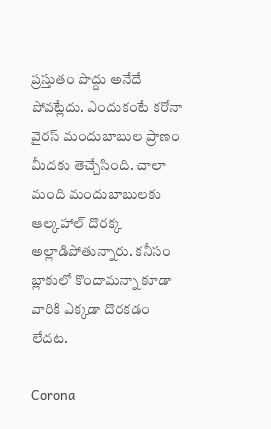ప్రస్తుతం పొద్దు అనేదే పోవట్లేదు. ఎందుకంటే కరోనా వైరస్ మందుబాబుల ప్రాణం మీదకు తెచ్చేసింది. చాలా మంది మందుబాబులకు ఆల్కహాల్ దొరక్క అల్లాడిపోతున్నారు. కనీసం బ్లాకులో కొందామన్నా కూడా వారికి ఎక్కడా దొరకడం లేదట.

Corona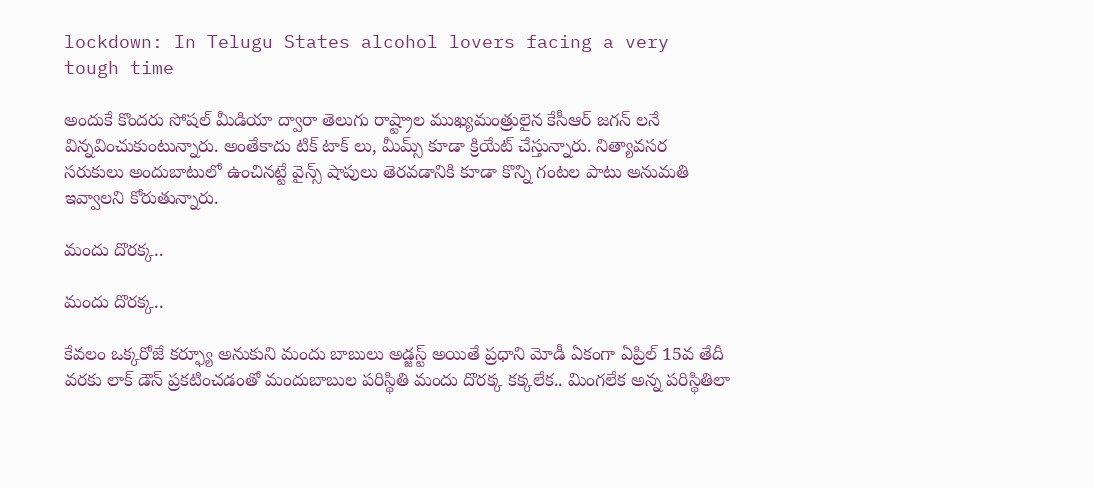lockdown: In Telugu States alcohol lovers facing a very tough time

అందుకే కొందరు సోషల్ మీడియా ద్వారా తెలుగు రాష్ట్రాల ముఖ్యమంత్రులైన కేసీఆర్ జగన్ లనే విన్నవించుకుంటున్నారు. అంతేకాదు టిక్ టాక్ లు, మీమ్స్ కూడా క్రియేట్ చేస్తున్నారు. నిత్యావసర సరుకులు అందుబాటులో ఉంచినట్టే వైన్స్ షాపులు తెరవడానికి కూడా కొన్ని గంటల పాటు అనుమతి ఇవ్వాలని కోరుతున్నారు.

మందు దొరక్క..

మందు దొరక్క..

కేవలం ఒక్కరోజే కర్ఫ్యూ అనుకుని మందు బాబులు అడ్జస్ట్ అయితే ప్రధాని మోడీ ఏకంగా ఏప్రిల్ 15వ తేదీ వరకు లాక్ డౌన్ ప్రకటించడంతో మందుబాబుల పరిస్థితి మందు దొరక్క కక్కలేక.. మింగలేక అన్న పరిస్థితిలా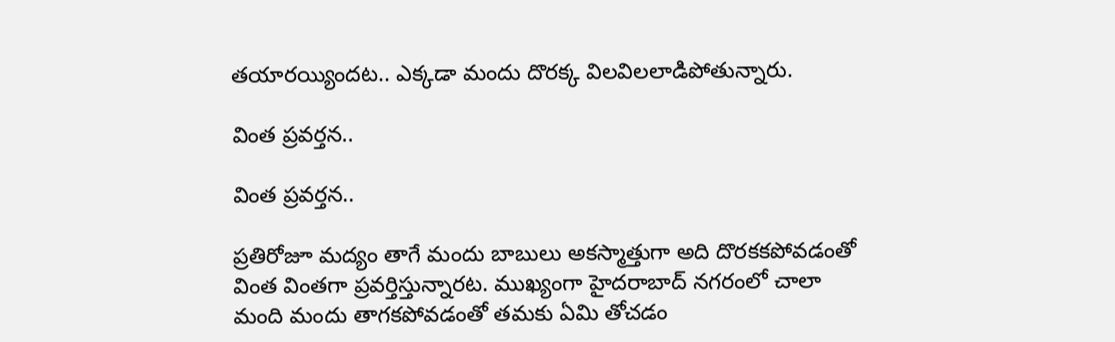తయారయ్యిందట.. ఎక్కడా మందు దొరక్క విలవిలలాడిపోతున్నారు.

వింత ప్రవర్తన..

వింత ప్రవర్తన..

ప్రతిరోజూ మద్యం తాగే మందు బాబులు అకస్మాత్తుగా అది దొరకకపోవడంతో వింత వింతగా ప్రవర్తిస్తున్నారట. ముఖ్యంగా హైదరాబాద్ నగరంలో చాలా మంది మందు తాగకపోవడంతో తమకు ఏమి తోచడం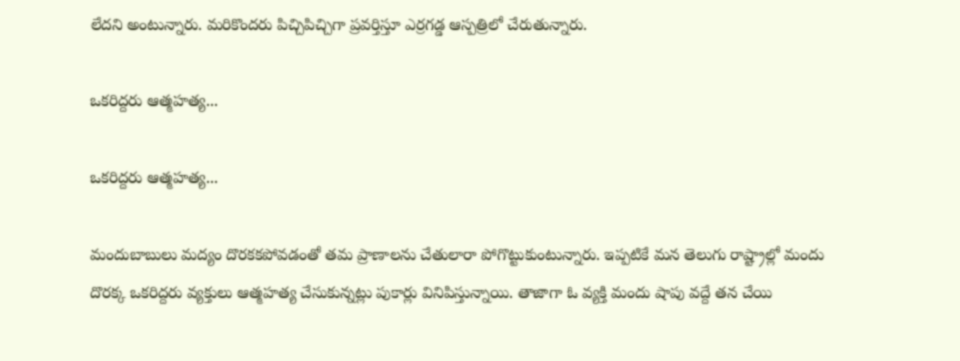లేదని అంటున్నారు. మరికొందరు పిచ్చిపిచ్చిగా ప్రవర్తిస్తూ ఎర్రగడ్డ ఆస్పత్రిలో చేరుతున్నారు.

ఒకరిద్దరు ఆత్మహత్య...

ఒకరిద్దరు ఆత్మహత్య...

మందుబాబులు మద్యం దొరకకపోవడంతో తమ ప్రాణాలను చేతులారా పోగొట్టుకుంటున్నారు. ఇప్పటికే మన తెలుగు రాష్ట్రాల్లో మందు దొరక్క ఒకరిద్దరు వ్యక్తులు ఆత్మహత్య చేసుకున్నట్లు పుకార్లు వినిపిస్తున్నాయి. తాజాగా ఓ వ్యక్తి మందు షాపు వద్దే తన చేయి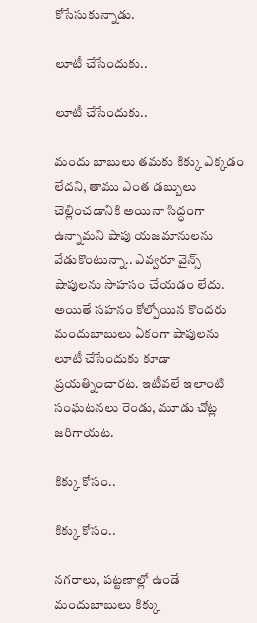కోసేసుకున్నాడు.

లూటీ చేసేందుకు..

లూటీ చేసేందుకు..

మందు బాబులు తమకు కిక్కు ఎక్కడం లేదని, తాము ఎంత డబ్బులు చెల్లించడానికి అయినా సిద్ధంగా ఉన్నామని షాపు యజమానులను వేడుకొంటున్నా.. ఎవ్వరూ వైన్స్ షాపులను సాహసం చేయడం లేదు. అయితే సహనం కోల్పోయిన కొందరు మందుబాబులు ఏకంగా షాపులను లూటీ చేసేందుకు కూడా ప్రయత్నించారట. ఇటీవలే ఇలాంటి సంఘటనలు రెండు, మూడు చోట్ల జరిగాయట.

కిక్కు కోసం..

కిక్కు కోసం..

నగరాలు, పట్టణాల్లో ఉండే మందుబాబులు కిక్కు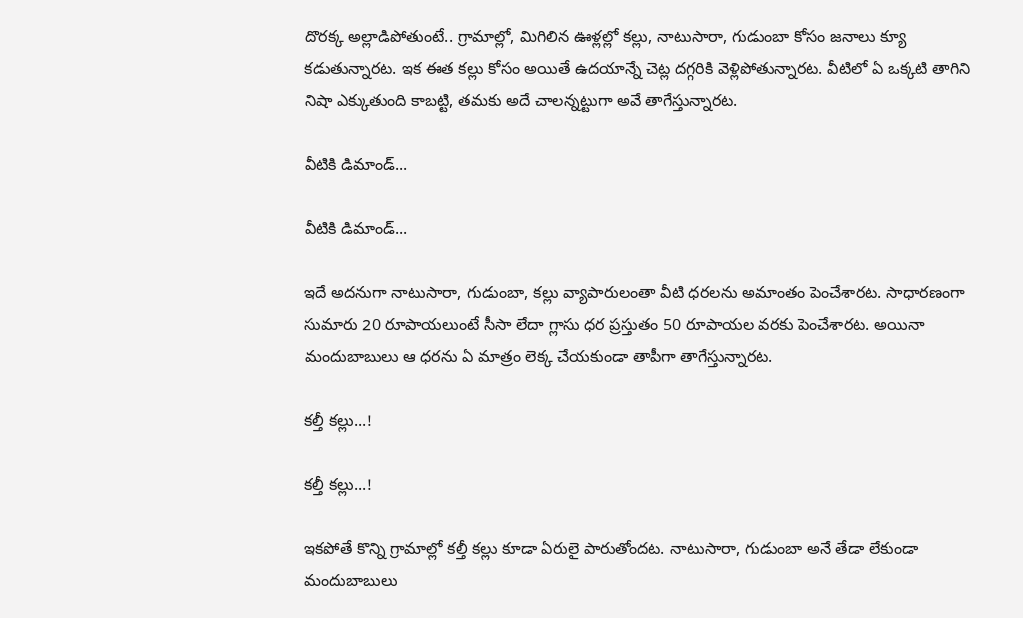దొరక్క అల్లాడిపోతుంటే.. గ్రామాల్లో, మిగిలిన ఊళ్లల్లో కల్లు, నాటుసారా, గుడుంబా కోసం జనాలు క్యూ కడుతున్నారట. ఇక ఈత కల్లు కోసం అయితే ఉదయాన్నే చెట్ల దగ్గరికి వెళ్లిపోతున్నారట. వీటిలో ఏ ఒక్కటి తాగిని నిషా ఎక్కుతుంది కాబట్టి, తమకు అదే చాలన్నట్టుగా అవే తాగేస్తున్నారట.

వీటికి డిమాండ్...

వీటికి డిమాండ్...

ఇదే అదనుగా నాటుసారా, గుడుంబా, కల్లు వ్యాపారులంతా వీటి ధరలను అమాంతం పెంచేశారట. సాధారణంగా సుమారు 20 రూపాయలుంటే సీసా లేదా గ్లాసు ధర ప్రస్తుతం 50 రూపాయల వరకు పెంచేశారట. అయినా మందుబాబులు ఆ ధరను ఏ మాత్రం లెక్క చేయకుండా తాపీగా తాగేస్తున్నారట.

కల్తీ కల్లు...!

కల్తీ కల్లు...!

ఇకపోతే కొన్ని గ్రామాల్లో కల్తీ కల్లు కూడా ఏరులై పారుతోందట. నాటుసారా, గుడుంబా అనే తేడా లేకుండా మందుబాబులు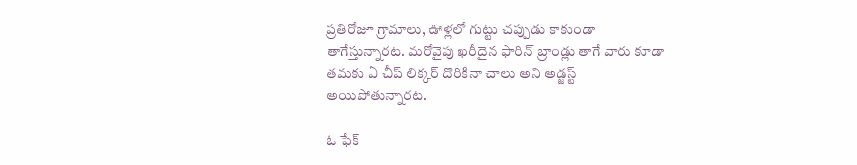ప్రతిరోజూ గ్రామాలు, ఊళ్లలో గుట్టు చప్పుడు కాకుండా తాగేస్తున్నారట. మరోవైపు ఖరీదైన ఫారిన్ బ్రాండ్లు తాగే వారు కూడా తమకు ఏ చీప్ లిక్కర్ దొరికినా చాలు అని అడ్జస్ట్ అయిపోతున్నారట.

ఓ ఫేక్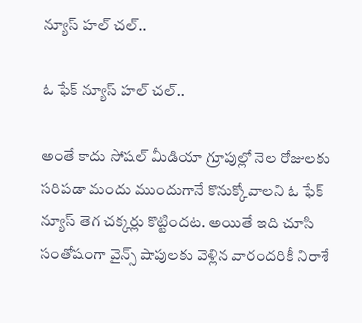న్యూస్ హల్ చల్..

ఓ ఫేక్ న్యూస్ హల్ చల్..

అంతే కాదు సోషల్ మీడియా గ్రూపుల్లో నెల రోజులకు సరిపడా మందు ముందుగానే కొనుక్కోవాలని ఓ ఫేక్ న్యూస్ తెగ చక్కర్లు కొట్టిందట. అయితే ఇది చూసి సంతోషంగా వైన్స్ షాపులకు వెళ్లిన వారందరికీ నిరాశే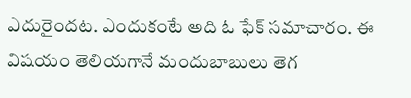ఎదురైందట. ఎందుకంటే అది ఓ ఫేక్ సమాచారం. ఈ విషయం తెలియగానే మందుబాబులు తెగ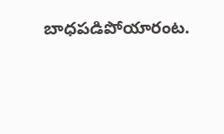బాధపడిపోయారంట.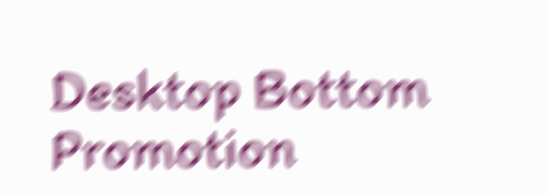Desktop Bottom Promotion